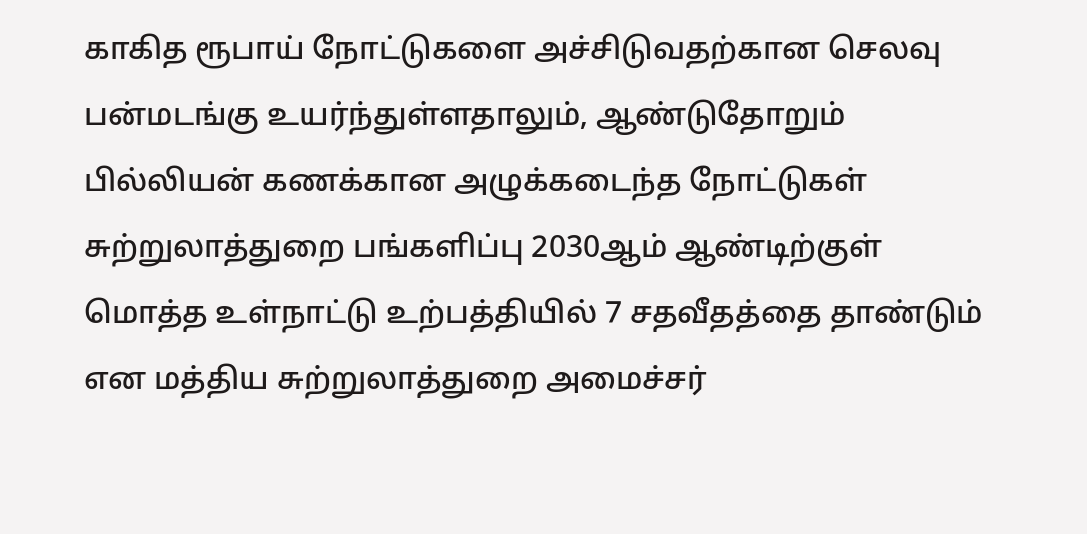காகித ரூபாய் நோட்டுகளை அச்சிடுவதற்கான செலவு பன்மடங்கு உயர்ந்துள்ளதாலும், ஆண்டுதோறும் பில்லியன் கணக்கான அழுக்கடைந்த நோட்டுகள்
சுற்றுலாத்துறை பங்களிப்பு 2030ஆம் ஆண்டிற்குள் மொத்த உள்நாட்டு உற்பத்தியில் 7 சதவீதத்தை தாண்டும் என மத்திய சுற்றுலாத்துறை அமைச்சர்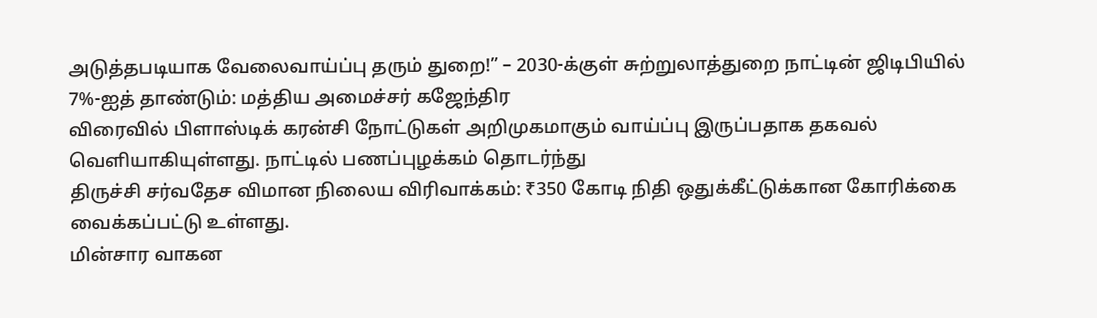அடுத்தபடியாக வேலைவாய்ப்பு தரும் துறை!” – 2030-க்குள் சுற்றுலாத்துறை நாட்டின் ஜிடிபியில் 7%-ஐத் தாண்டும்: மத்திய அமைச்சர் கஜேந்திர
விரைவில் பிளாஸ்டிக் கரன்சி நோட்டுகள் அறிமுகமாகும் வாய்ப்பு இருப்பதாக தகவல் வெளியாகியுள்ளது. நாட்டில் பணப்புழக்கம் தொடர்ந்து
திருச்சி சர்வதேச விமான நிலைய விரிவாக்கம்: ₹350 கோடி நிதி ஒதுக்கீட்டுக்கான கோரிக்கை வைக்கப்பட்டு உள்ளது.
மின்சார வாகன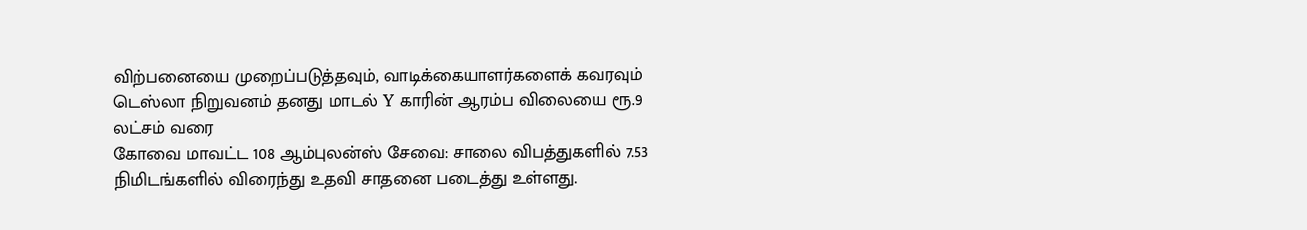விற்பனையை முறைப்படுத்தவும், வாடிக்கையாளர்களைக் கவரவும் டெஸ்லா நிறுவனம் தனது மாடல் Y காரின் ஆரம்ப விலையை ரூ.9 லட்சம் வரை
கோவை மாவட்ட 108 ஆம்புலன்ஸ் சேவை: சாலை விபத்துகளில் 7.53 நிமிடங்களில் விரைந்து உதவி சாதனை படைத்து உள்ளது.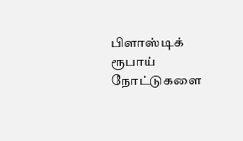பிளாஸ்டிக் ரூபாய் நோட்டுகளை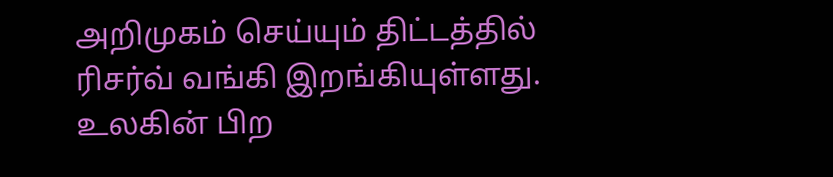அறிமுகம் செய்யும் திட்டத்தில் ரிசர்வ் வங்கி இறங்கியுள்ளது. உலகின் பிற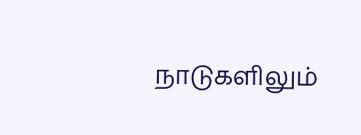நாடுகளிலும்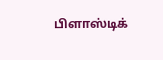பிளாஸ்டிக்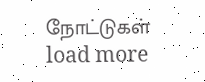நோட்டுகள்
load more